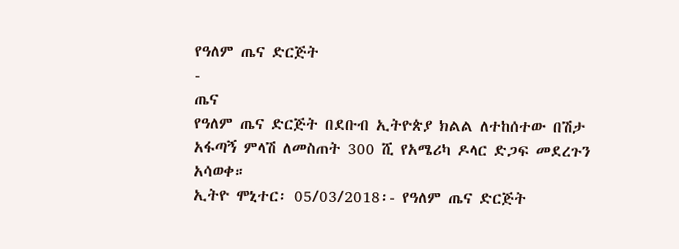የዓለም ጤና ድርጅት
-
ጤና
የዓለም ጤና ድርጅት በደቡብ ኢትዮጵያ ክልል ለተከሰተው በሽታ አፋጣኝ ምላሽ ለመስጠት 300 ሺ የአሜሪካ ዶላር ድጋፍ መደረጉን አሳወቀ።
ኢትዮ ሞኒተር፡ 05/03/2018፡- የዓለም ጤና ድርጅት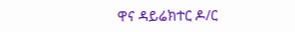ዋና ዳይሬክተር ዶ/ር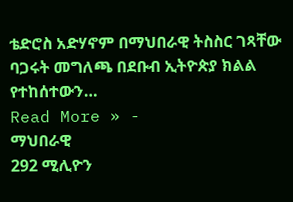ቴድሮስ አድሃኖም በማህበራዊ ትስስር ገጻቸው ባጋሩት መግለጫ በደቡብ ኢትዮጵያ ክልል የተከሰተውን…
Read More » -
ማህበራዊ
292 ሚሊዮን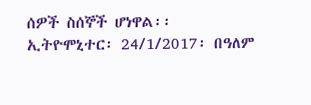ሰዎች ስሰኞች ሆነዋል፡፡
ኢትዮሞኒተር፡ 24/1/2017፡ በዓለም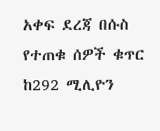አቀፍ ደረጃ በሱስ የተጠቁ ሰዎች ቁጥር ከ292 ሚሊዮን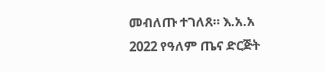መብለጡ ተገለጸ። እ.አ.አ 2022 የዓለም ጤና ድርጅት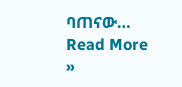ባጠናው…
Read More »